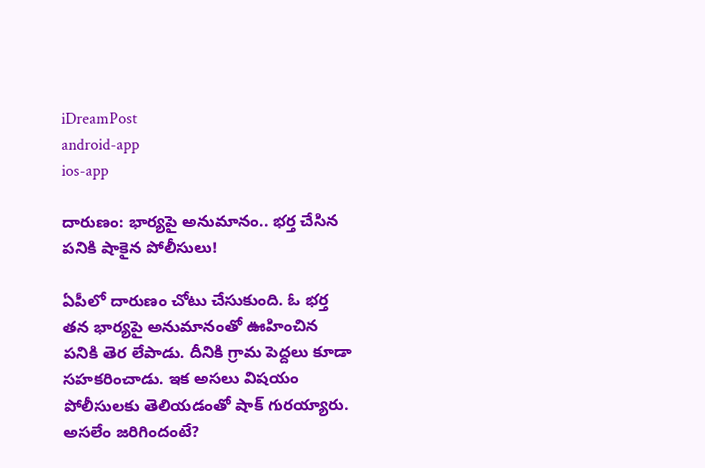iDreamPost
android-app
ios-app

దారుణం: భార్యపై అనుమానం.. భర్త చేసిన పనికి షాకైన పోలీసులు!

ఏపీలో దారుణం చోటు చేసుకుంది. ఓ భర్త తన భార్యపై అనుమానంతో ఊహించిన పనికి తెర లేపాడు. దీనికి గ్రామ పెద్దలు కూడా సహకరించాడు. ఇక అసలు విషయం పోలీసులకు తెలియడంతో షాక్ గురయ్యారు. అసలేం జరిగిందంటే?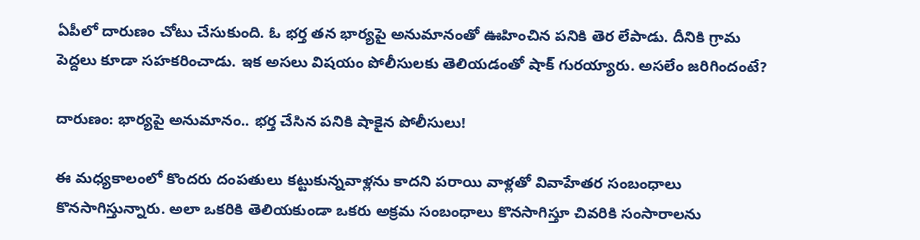ఏపీలో దారుణం చోటు చేసుకుంది. ఓ భర్త తన భార్యపై అనుమానంతో ఊహించిన పనికి తెర లేపాడు. దీనికి గ్రామ పెద్దలు కూడా సహకరించాడు. ఇక అసలు విషయం పోలీసులకు తెలియడంతో షాక్ గురయ్యారు. అసలేం జరిగిందంటే?

దారుణం: భార్యపై అనుమానం.. భర్త చేసిన పనికి షాకైన పోలీసులు!

ఈ మధ్యకాలంలో కొందరు దంపతులు కట్టుకున్నవాళ్లను కాదని పరాయి వాళ్లతో వివాహేతర సంబంధాలు కొనసాగిస్తున్నారు. అలా ఒకరికి తెలియకుండా ఒకరు అక్రమ సంబంధాలు కొనసాగిస్తూ చివరికి సంసారాలను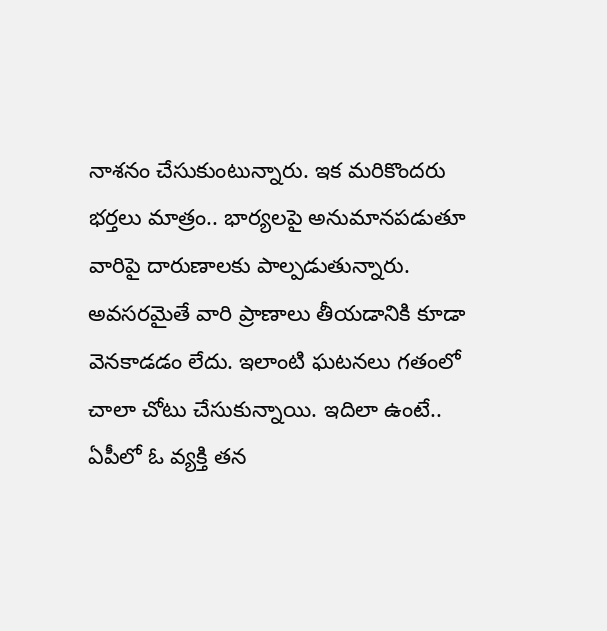నాశనం చేసుకుంటున్నారు. ఇక మరికొందరు భర్తలు మాత్రం.. భార్యలపై అనుమానపడుతూ వారిపై దారుణాలకు పాల్పడుతున్నారు. అవసరమైతే వారి ప్రాణాలు తీయడానికి కూడా వెనకాడడం లేదు. ఇలాంటి ఘటనలు గతంలో చాలా చోటు చేసుకున్నాయి. ఇదిలా ఉంటే.. ఏపీలో ఓ వ్యక్తి తన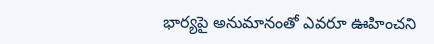భార్యపై అనుమానంతో ఎవరూ ఊహించని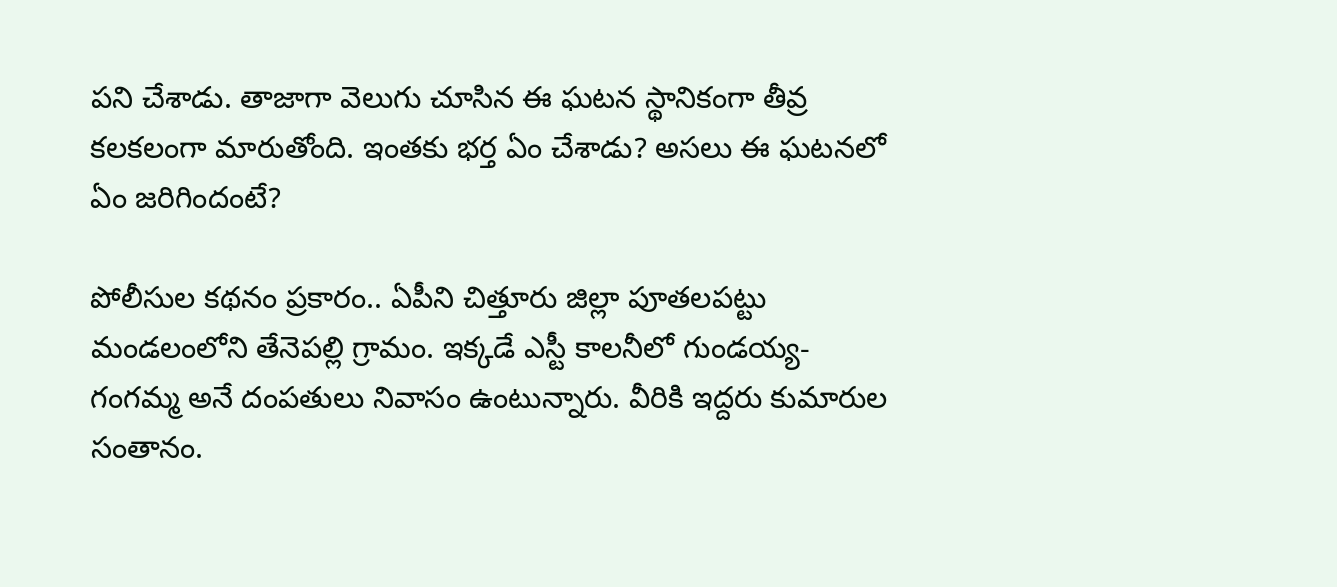పని చేశాడు. తాజాగా వెలుగు చూసిన ఈ ఘటన స్థానికంగా తీవ్ర కలకలంగా మారుతోంది. ఇంతకు భర్త ఏం చేశాడు? అసలు ఈ ఘటనలో ఏం జరిగిందంటే?

పోలీసుల కథనం ప్రకారం.. ఏపీని చిత్తూరు జిల్లా పూతలపట్టు మండలంలోని తేనెపల్లి గ్రామం. ఇక్కడే ఎస్టీ కాలనీలో గుండయ్య-గంగమ్మ అనే దంపతులు నివాసం ఉంటున్నారు. వీరికి ఇద్దరు కుమారుల సంతానం.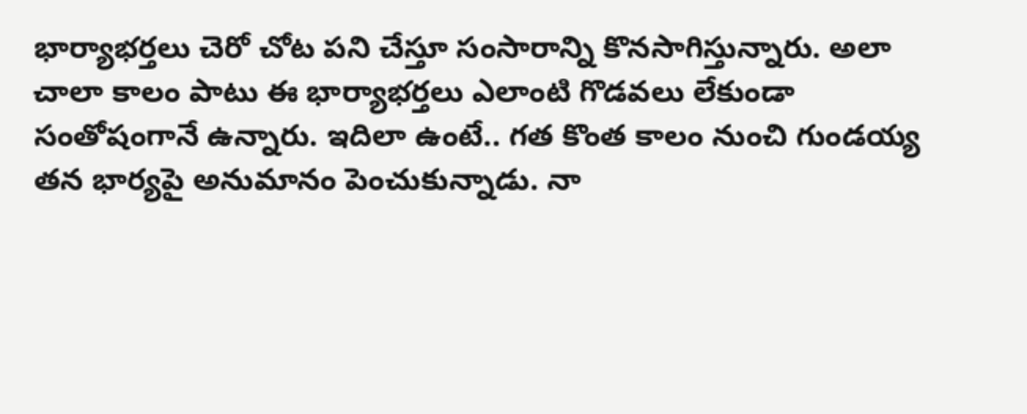భార్యాభర్తలు చెరో చోట పని చేస్తూ సంసారాన్ని కొనసాగిస్తున్నారు. అలా చాలా కాలం పాటు ఈ భార్యాభర్తలు ఎలాంటి గొడవలు లేకుండా సంతోషంగానే ఉన్నారు. ఇదిలా ఉంటే.. గత కొంత కాలం నుంచి గుండయ్య తన భార్యపై అనుమానం పెంచుకున్నాడు. నా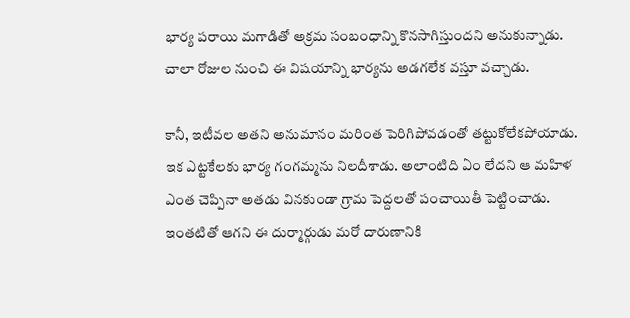భార్య పరాయి మగాడితో అక్రమ సంబంధాన్ని కొనసాగిస్తుందని అనుకున్నాడు. చాలా రోజుల నుంచి ఈ విషయాన్ని భార్యను అడగలేక వస్తూ వచ్చాడు.

కానీ, ఇటీవల అతని అనుమానం మరింత పెరిగిపోవడంతో తట్టుకోలేకపోయాడు. ఇక ఎట్టకేలకు భార్య గంగమ్మను నిలదీశాడు. అలాంటిది ఏం లేదని ఆ మహిళ ఎంత చెప్పినా అతడు వినకుండా గ్రామ పెద్దలతో పంచాయితీ పెట్టించాడు. ఇంతటితో ఆగని ఈ దుర్మార్గుడు మరో దారుణానికి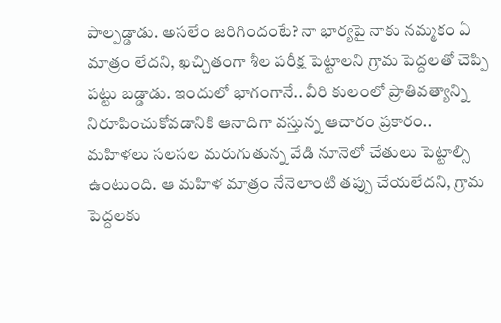పాల్పడ్డాడు. అసలేం జరిగిందంటే? నా భార్యపై నాకు నమ్మకం ఏ మాత్రం లేదని, ఖచ్చితంగా శీల పరీక్ష పెట్టాలని గ్రామ పెద్దలతో చెప్పి పట్టు బడ్డాడు. ఇందులో భాగంగానే.. వీరి కులంలో ప్రాతివత్యాన్ని నిరూపించుకోవడానికి ఆనాదిగా వస్తున్న ఆచారం ప్రకారం.. మహిళలు సలసల మరుగుతున్న వేడి నూనెలో చేతులు పెట్టాల్సి ఉంటుంది. ఆ మహిళ మాత్రం నేనెలాంటి తప్పు చేయలేదని, గ్రామ పెద్దలకు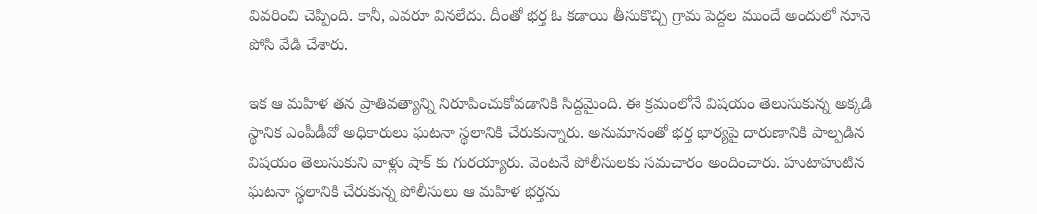వివరించి చెప్పింది. కానీ, ఎవరూ వినలేదు. దీంతో భర్త ఓ కడాయి తీసుకొచ్చి గ్రామ పెద్దల ముందే అందులో నూనె పోసి వేడి చేశారు.

ఇక ఆ మహిళ తన ప్రాతివత్యాన్ని నిరూపించుకోవడానికి సిద్దమైంది. ఈ క్రమంలోనే విషయం తెలుసుకున్న అక్కడి స్థానిక ఎంపీడీవో అధికారులు ఘటనా స్థలానికి చేరుకున్నారు. అనుమానంతో భర్త భార్యపై దారుణానికి పాల్పడిన విషయం తెలుసుకుని వాళ్లు షాక్ కు గురయ్యారు. వెంటనే పోలీసులకు సమచారం అందించారు. హుటాహుటిన ఘటనా స్థలానికి చేరుకున్న పోలీసులు ఆ మహిళ భర్తను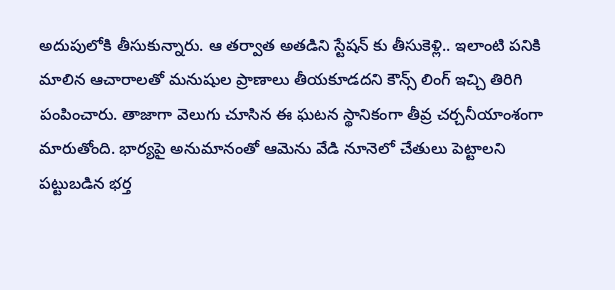అదుపులోకి తీసుకున్నారు. ఆ తర్వాత అతడిని స్టేషన్ కు తీసుకెళ్లి.. ఇలాంటి పనికి మాలిన ఆచారాలతో మనుషుల ప్రాణాలు తీయకూడదని కౌన్స్ లింగ్ ఇచ్చి తిరిగి పంపించారు. తాజాగా వెలుగు చూసిన ఈ ఘటన స్థానికంగా తీవ్ర చర్చనీయాంశంగా మారుతోంది. భార్యపై అనుమానంతో ఆమెను వేడి నూనెలో చేతులు పెట్టాలని పట్టుబడిన భర్త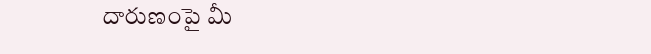దారుణంపై మీ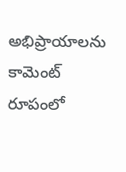అభిప్రాయాలను కామెంట్ రూపంలో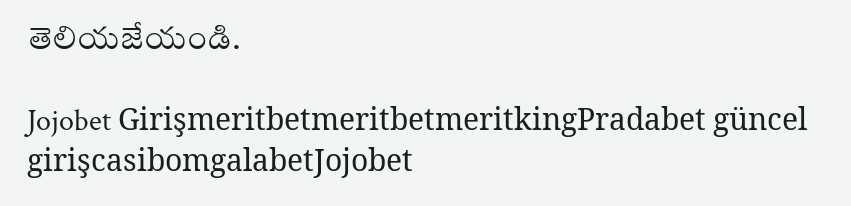తెలియజేయండి.

Jojobet GirişmeritbetmeritbetmeritkingPradabet güncel girişcasibomgalabetJojobet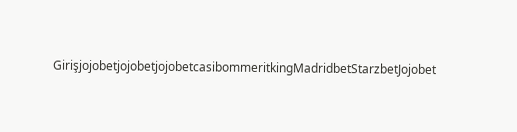GirişjojobetjojobetjojobetcasibommeritkingMadridbetStarzbetJojobet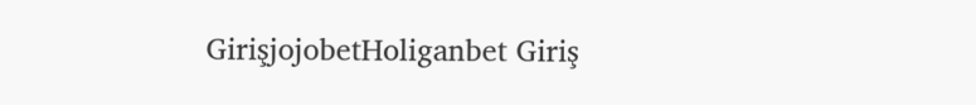GirişjojobetHoliganbet Giriş